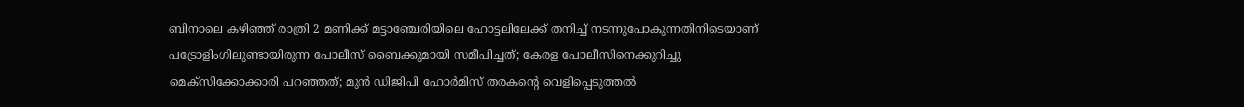ബിനാലെ കഴിഞ്ഞ് രാത്രി 2 മണിക്ക് മട്ടാഞ്ചേരിയിലെ ഹോട്ടലിലേക്ക് തനിച്ച് നടന്നുപോകുന്നതിനിടെയാണ് പട്രോളിംഗിലുണ്ടായിരുന്ന പോലീസ് ബൈക്കുമായി സമീപിച്ചത്; കേരള പോലീസിനെക്കുറിച്ചു മെക്‌സിക്കോക്കാരി പറഞ്ഞത്; മുന്‍ ഡിജിപി ഹോര്‍മിസ് തരകന്റെ വെളിപ്പെടുത്തല്‍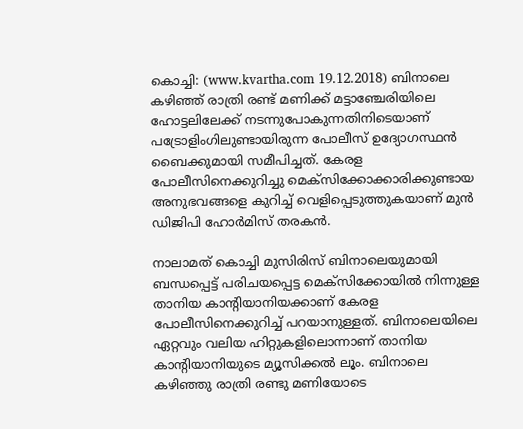കൊച്ചി: (www.kvartha.com 19.12.2018) ബിനാലെ കഴിഞ്ഞ് രാത്രി രണ്ട് മണിക്ക് മട്ടാഞ്ചേരിയിലെ ഹോട്ടലിലേക്ക് നടന്നുപോകുന്നതിനിടെയാണ് പട്രോളിംഗിലുണ്ടായിരുന്ന പോലീസ് ഉദ്യോഗസ്ഥന്‍ ബൈക്കുമായി സമീപിച്ചത്. കേരള പോലീസിനെക്കുറിച്ചു മെക്‌സിക്കോക്കാരിക്കുണ്ടായ അനുഭവങ്ങളെ കുറിച്ച് വെളിപ്പെടുത്തുകയാണ് മുന്‍ ഡിജിപി ഹോര്‍മിസ് തരകന്‍.

നാലാമത് കൊച്ചി മുസിരിസ് ബിനാലെയുമായി ബന്ധപ്പെട്ട് പരിചയപ്പെട്ട മെക്‌സിക്കോയില്‍ നിന്നുള്ള താനിയ കാന്റിയാനിയക്കാണ് കേരള പോലീസിനെക്കുറിച്ച് പറയാനുള്ളത്. ബിനാലെയിലെ ഏറ്റവും വലിയ ഹിറ്റുകളിലൊന്നാണ് താനിയ കാന്റിയാനിയുടെ മ്യൂസിക്കല്‍ ലൂം. ബിനാലെ കഴിഞ്ഞു രാത്രി രണ്ടു മണിയോടെ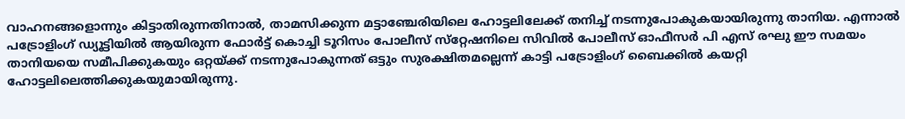വാഹനങ്ങളൊന്നും കിട്ടാതിരുന്നതിനാല്‍, താമസിക്കുന്ന മട്ടാഞ്ചേരിയിലെ ഹോട്ടലിലേക്ക് തനിച്ച് നടന്നുപോകുകയായിരുന്നു താനിയ. എന്നാല്‍ പട്രോളിംഗ് ഡ്യൂട്ടിയില്‍ ആയിരുന്ന ഫോര്‍ട്ട് കൊച്ചി ടൂറിസം പോലീസ് സ്‌റ്റേഷനിലെ സിവില്‍ പോലീസ് ഓഫീസര്‍ പി എസ് രഘു ഈ സമയം താനിയയെ സമീപിക്കുകയും ഒറ്റയ്ക്ക് നടന്നുപോകുന്നത് ഒട്ടും സുരക്ഷിതമല്ലെന്ന് കാട്ടി പട്രോളിംഗ് ബൈക്കില്‍ കയറ്റി ഹോട്ടലിലെത്തിക്കുകയുമായിരുന്നു.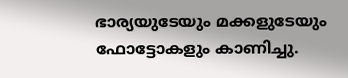ഭാര്യയുടേയും മക്കളുടേയും ഫോട്ടോകളും കാണിച്ചു.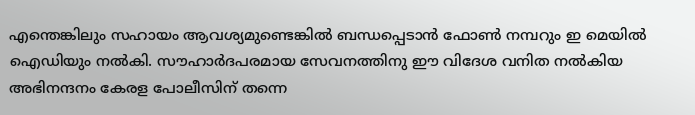എന്തെങ്കിലും സഹായം ആവശ്യമുണ്ടെങ്കില്‍ ബന്ധപ്പെടാന്‍ ഫോണ്‍ നമ്പറും ഇ മെയില്‍ ഐഡിയും നല്‍കി. സൗഹാര്‍ദപരമായ സേവനത്തിനു ഈ വിദേശ വനിത നല്‍കിയ അഭിനന്ദനം കേരള പോലീസിന് തന്നെ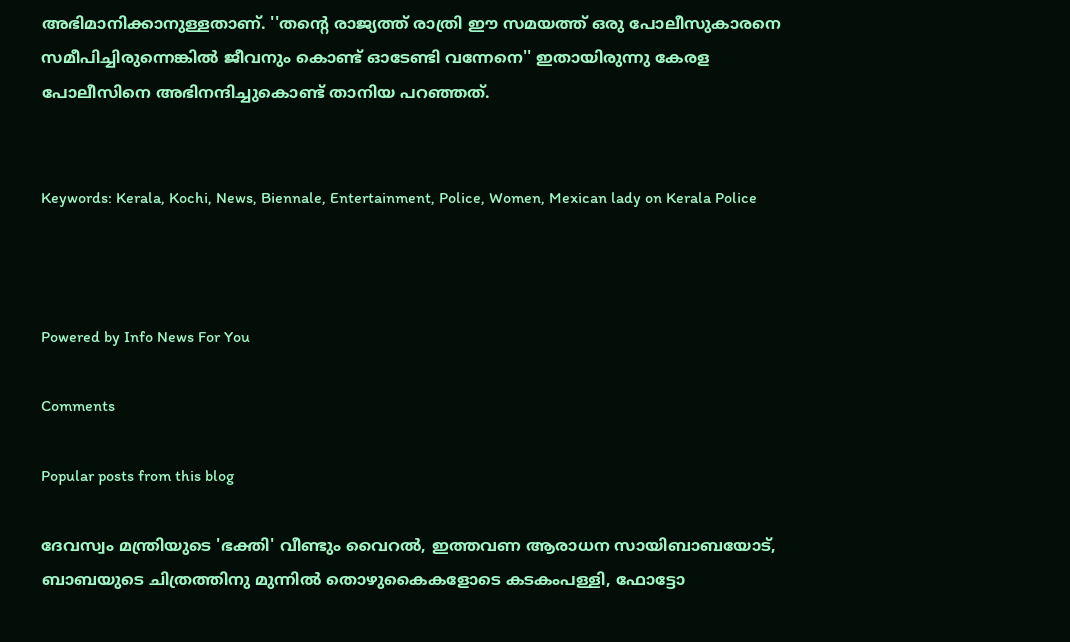അഭിമാനിക്കാനുള്ളതാണ്. ''തന്റെ രാജ്യത്ത് രാത്രി ഈ സമയത്ത് ഒരു പോലീസുകാരനെ സമീപിച്ചിരുന്നെങ്കില്‍ ജീവനും കൊണ്ട് ഓടേണ്ടി വന്നേനെ'' ഇതായിരുന്നു കേരള പോലീസിനെ അഭിനന്ദിച്ചുകൊണ്ട് താനിയ പറഞ്ഞത്.


Keywords: Kerala, Kochi, News, Biennale, Entertainment, Police, Women, Mexican lady on Kerala Police



Powered by Info News For You

Comments

Popular posts from this blog

ദേവസ്വം മന്ത്രിയുടെ 'ഭക്തി' വീണ്ടും വൈറല്‍, ഇത്തവണ ആരാധന സായിബാബയോട്, ബാബയുടെ ചിത്രത്തിനു മുന്നില്‍ തൊഴുകൈകളോടെ കടകംപള്ളി, ഫോട്ടോ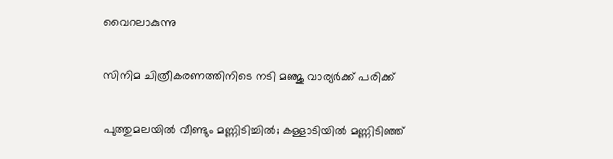വൈറലാകുന്നു

സിനിമ ചിത്രീകരണത്തിനിടെ നടി മഞ്ജു വാര്യര്‍ക്ക് പരിക്ക്

പുത്തുമലയില്‍ വീണ്ടും മണ്ണിടിച്ചില്‍; കള്ളാടിയില്‍ മണ്ണിടിഞ്ഞ്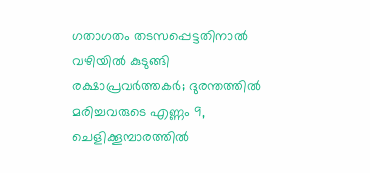ഗതാഗതം തടസപ്പെട്ടതിനാല്‍ വഴിയില്‍ കുടുങ്ങി രക്ഷാപ്രവര്‍ത്തകര്‍; ദുരന്തത്തില്‍ മരിച്ചവരുടെ എണ്ണം 9, ചെളിക്കൂമ്പാരത്തില്‍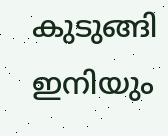കുടുങ്ങി ഇനിയും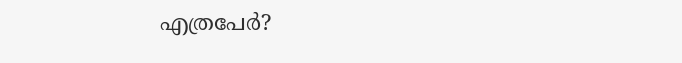എത്രപേര്‍?